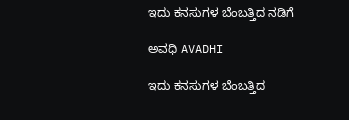ಇದು ಕನಸುಗಳ ಬೆಂಬತ್ತಿದ ನಡಿಗೆ‍

ಅವಧಿ AVADHI

ಇದು ಕನಸುಗಳ ಬೆಂಬತ್ತಿದ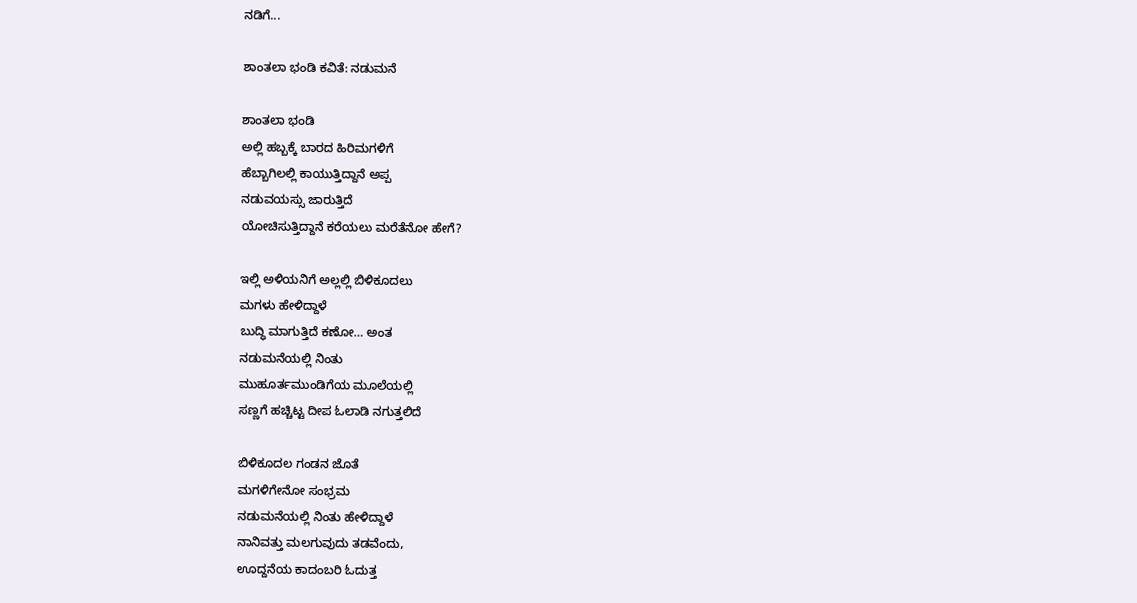ನಡಿಗೆ...

ಶಾಂತಲಾ ಭಂಡಿ ಕವಿತೆ: ನಡುಮನೆ

ಶಾಂತಲಾ ಭಂಡಿ
ಅಲ್ಲಿ ಹಬ್ಬಕ್ಕೆ ಬಾರದ ಹಿರಿಮಗಳಿಗೆ
ಹೆಬ್ಬಾಗಿಲಲ್ಲಿ ಕಾಯುತ್ತಿದ್ದಾನೆ ಅಪ್ಪ
ನಡುವಯಸ್ಸು ಜಾರುತ್ತಿದೆ
ಯೋಚಿಸುತ್ತಿದ್ದಾನೆ ಕರೆಯಲು ಮರೆತೆನೋ ಹೇಗೆ?

ಇಲ್ಲಿ ಅಳಿಯನಿಗೆ ಅಲ್ಲಲ್ಲಿ ಬಿಳಿಕೂದಲು
ಮಗಳು ಹೇಳಿದ್ದಾಳೆ
ಬುದ್ಧಿ ಮಾಗುತ್ತಿದೆ ಕಣೋ… ಅಂತ
ನಡುಮನೆಯಲ್ಲಿ ನಿಂತು
ಮುಹೂರ್ತಮುಂಡಿಗೆಯ ಮೂಲೆಯಲ್ಲಿ
ಸಣ್ಣಗೆ ಹಚ್ಚಿಟ್ಟ ದೀಪ ಓಲಾಡಿ ನಗುತ್ತಲಿದೆ

ಬಿಳಿಕೂದಲ ಗಂಡನ ಜೊತೆ
ಮಗಳಿಗೇನೋ ಸಂಭ್ರಮ
ನಡುಮನೆಯಲ್ಲಿ ನಿಂತು ಹೇಳಿದ್ದಾಳೆ
ನಾನಿವತ್ತು ಮಲಗುವುದು ತಡವೆಂದು,
ಊದ್ದನೆಯ ಕಾದಂಬರಿ ಓದುತ್ತ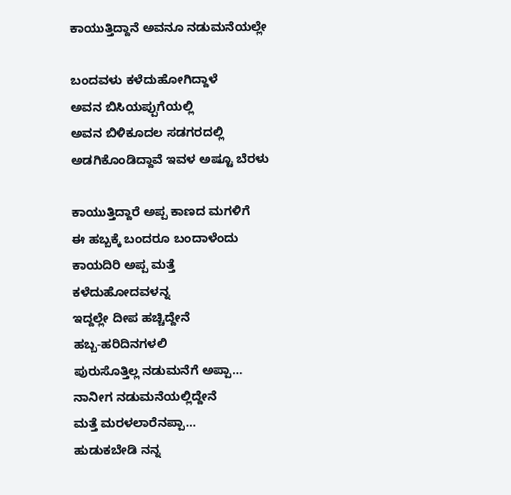ಕಾಯುತ್ತಿದ್ದಾನೆ ಅವನೂ ನಡುಮನೆಯಲ್ಲೇ

ಬಂದವಳು ಕಳೆದುಹೋಗಿದ್ದಾಳೆ
ಅವನ ಬಿಸಿಯಪ್ಪುಗೆಯಲ್ಲಿ
ಅವನ ಬಿಳಿಕೂದಲ ಸಡಗರದಲ್ಲಿ
ಅಡಗಿಕೊಂಡಿದ್ದಾವೆ ಇವಳ ಅಷ್ಟೂ ಬೆರಳು

ಕಾಯುತ್ತಿದ್ದಾರೆ ಅಪ್ಪ ಕಾಣದ ಮಗಳಿಗೆ
ಈ ಹಬ್ಬಕ್ಕೆ ಬಂದರೂ ಬಂದಾಳೆಂದು
ಕಾಯದಿರಿ ಅಪ್ಪ ಮತ್ತೆ
ಕಳೆದುಹೋದವಳನ್ನ
ಇದ್ದಲ್ಲೇ ದೀಪ ಹಚ್ಚಿದ್ದೇನೆ
ಹಬ್ಬ-ಹರಿದಿನಗಳಲಿ
ಪುರುಸೊತ್ತಿಲ್ಲ ನಡುಮನೆಗೆ ಅಪ್ಪಾ…
ನಾನೀಗ ನಡುಮನೆಯಲ್ಲಿದ್ದೇನೆ
ಮತ್ತೆ ಮರಳಲಾರೆನಪ್ಪಾ…
ಹುಡುಕಬೇಡಿ ನನ್ನ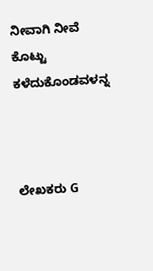ನೀವಾಗಿ ನೀವೆ ಕೊಟ್ಟು ಕಳೆದುಕೊಂಡವಳನ್ನ



ಲೇಖಕರು G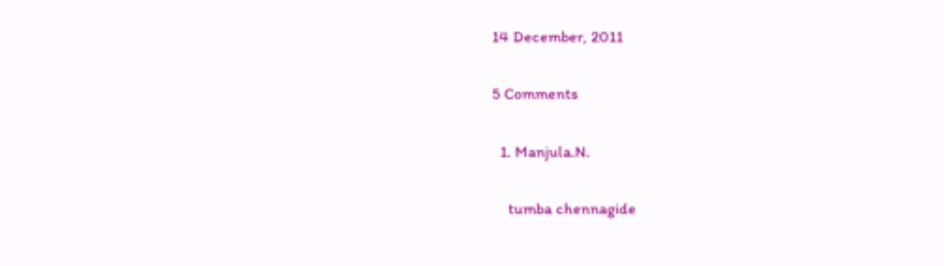14 December, 2011

5 Comments

  1. Manjula.N.

    tumba chennagide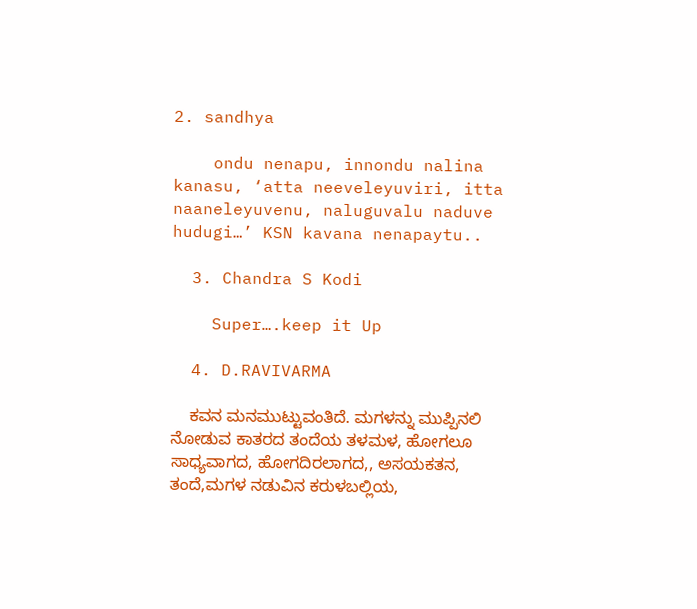2. sandhya

    ondu nenapu, innondu nalina kanasu, ‘atta neeveleyuviri, itta naaneleyuvenu, naluguvalu naduve hudugi…’ KSN kavana nenapaytu..

  3. Chandra S Kodi

    Super….keep it Up

  4. D.RAVIVARMA

    ಕವನ ಮನಮುಟ್ಟುವಂತಿದೆ. ಮಗಳನ್ನು ಮುಪ್ಪಿನಲಿ ನೋಡುವ ಕಾತರದ ತಂದೆಯ ತಳಮಳ, ಹೋಗಲೂ ಸಾಧ್ಯವಾಗದ, ಹೋಗದಿರಲಾಗದ,, ಅಸಯಕತನ, ತಂದೆ,ಮಗಳ ನಡುವಿನ ಕರುಳಬಲ್ಲಿಯ,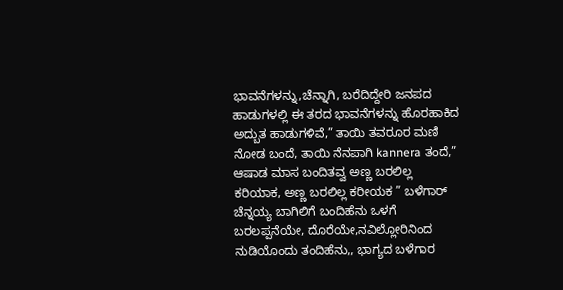ಭಾವನೆಗಳನ್ನು,ಚೆನ್ನಾಗಿ, ಬರೆದಿದ್ದೇರಿ ಜನಪದ ಹಾಡುಗಳಲ್ಲಿ ಈ ತರದ ಭಾವನೆಗಳನ್ನು ಹೊರಹಾಕಿದ ಅದ್ಬುತ ಹಾಡುಗಳಿವೆ,” ತಾಯಿ ತವರೂರ ಮಣಿ ನೋಡ ಬಂದೆ, ತಾಯಿ ನೆನಪಾಗಿ kannera ತಂದೆ,” ಆಷಾಡ ಮಾಸ ಬಂದಿತವ್ವ ಅಣ್ಣ ಬರಲಿಲ್ಲ ಕರಿಯಾಕ, ಅಣ್ಣ ಬರಲಿಲ್ಲ ಕರೀಯಕ ” ಬಳೆಗಾರ್ ಚೆನ್ನಯ್ಯ ಬಾಗಿಲಿಗೆ ಬಂದಿಹೆನು ಒಳಗೆ ಬರಲಪ್ಪನೆಯೇ, ದೊರೆಯೇ,ನವಿಲ್ಲೋರಿನಿಂದ ನುಡಿಯೊಂದು ತಂದಿಹೆನು,, ಭಾಗ್ಯದ ಬಳೆಗಾರ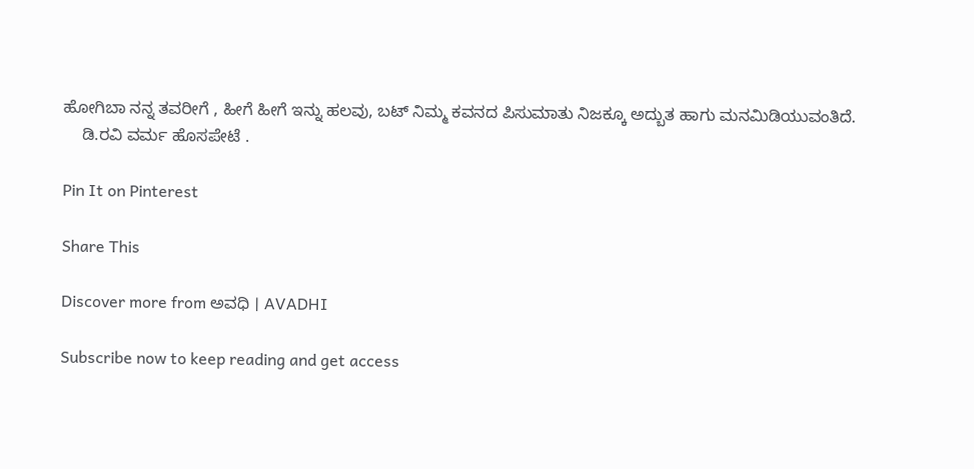ಹೋಗಿಬಾ ನನ್ನ ತವರೀಗೆ , ಹೀಗೆ ಹೀಗೆ ಇನ್ನು ಹಲವು, ಬಟ್ ನಿಮ್ಮ ಕವನದ ಪಿಸುಮಾತು ನಿಜಕ್ಕೂ ಅದ್ಬುತ ಹಾಗು ಮನಮಿಡಿಯುವಂತಿದೆ.
    ಡಿ.ರವಿ ವರ್ಮ ಹೊಸಪೇಟೆ .

Pin It on Pinterest

Share This

Discover more from ಅವಧಿ । AVADHI

Subscribe now to keep reading and get access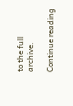to the full archive.

Continue reading